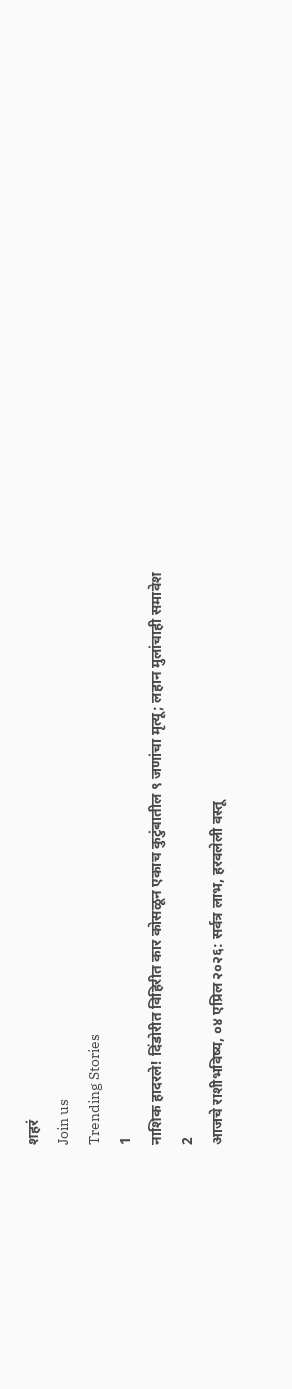शहरं
Join us
Trending Stories
1
नाशिक हादरले! दिंडोरीत विहिरीत कार कोसळून एकाच कुटुंबातील ९ जणांचा मृत्यू; लहान मुलांचाही समावेश
2
आजचे राशीभविष्य, ०४ एप्रिल २०२६: सर्वत्र लाभ, हरवलेली वस्तू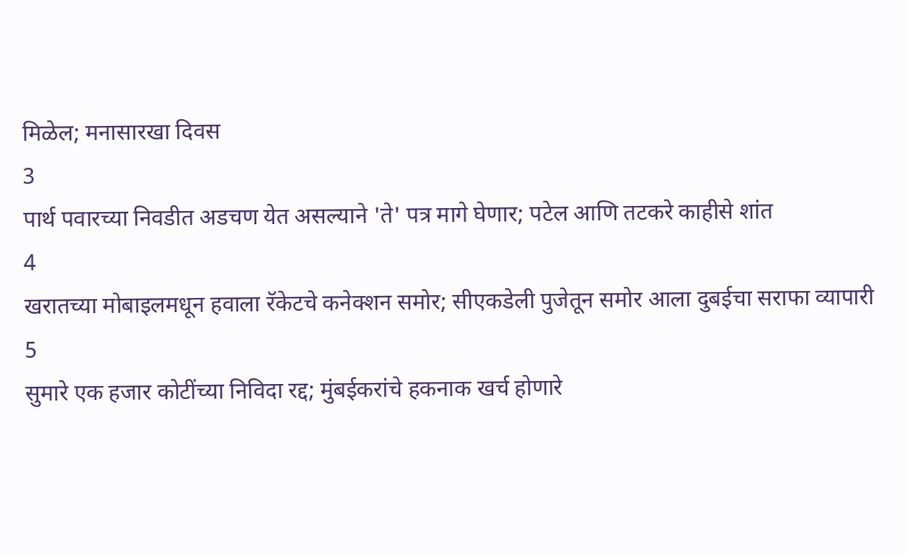मिळेल; मनासारखा दिवस
3
पार्थ पवारच्या निवडीत अडचण येत असल्याने 'ते' पत्र मागे घेणार; पटेल आणि तटकरे काहीसे शांत
4
खरातच्या मोबाइलमधून हवाला रॅकेटचे कनेक्शन समोर; सीएकडेली पुजेतून समोर आला दुबईचा सराफा व्यापारी
5
सुमारे एक हजार कोटींच्या निविदा रद्द; मुंबईकरांचे हकनाक खर्च होणारे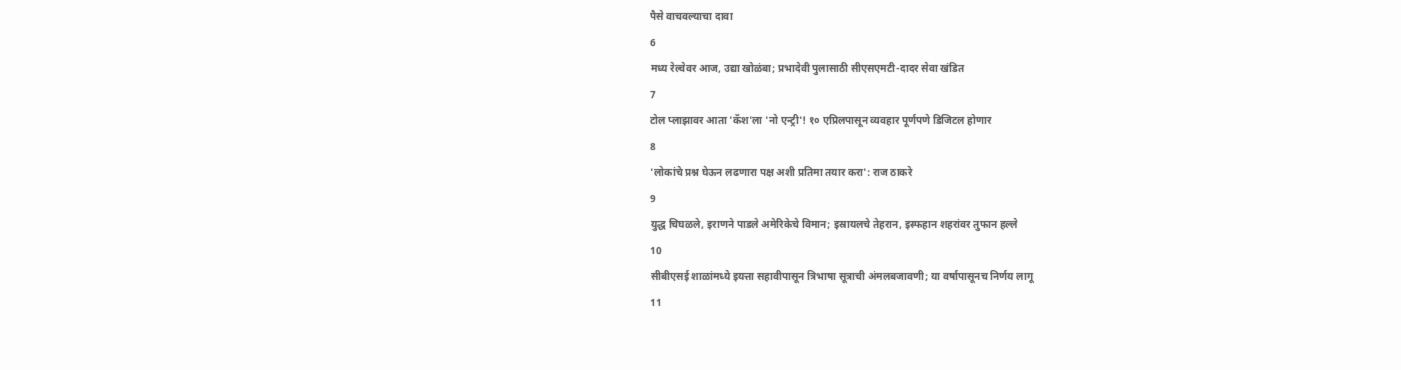पैसे वाचवल्याचा दावा
6
मध्य रेल्वेवर आज, उद्या खोळंबा; प्रभादेवी पुलासाठी सीएसएमटी-दादर सेवा खंडित
7
टोल प्लाझावर आता 'कॅश'ला 'नो एन्ट्री'! १० एप्रिलपासून व्यवहार पूर्णपणे डिजिटल होणार
8
'लोकांचे प्रश्न घेऊन लढणारा पक्ष अशी प्रतिमा तयार करा': राज ठाकरे
9
युद्ध चिघळले, इराणने पाडले अमेरिकेचे विमान; इस्रायलचे तेहरान, इस्फहान शहरांवर तुफान हल्ले
10
सीबीएसई शाळांमध्ये इयत्ता सहावीपासून त्रिभाषा सूत्राची अंमलबजावणी; या वर्षापासूनच निर्णय लागू
11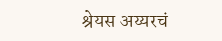श्रेयस अय्यरचं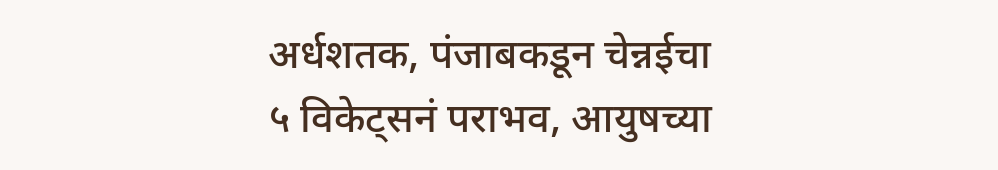अर्धशतक, पंजाबकडून चेन्नईचा ५ विकेट्सनं पराभव, आयुषच्या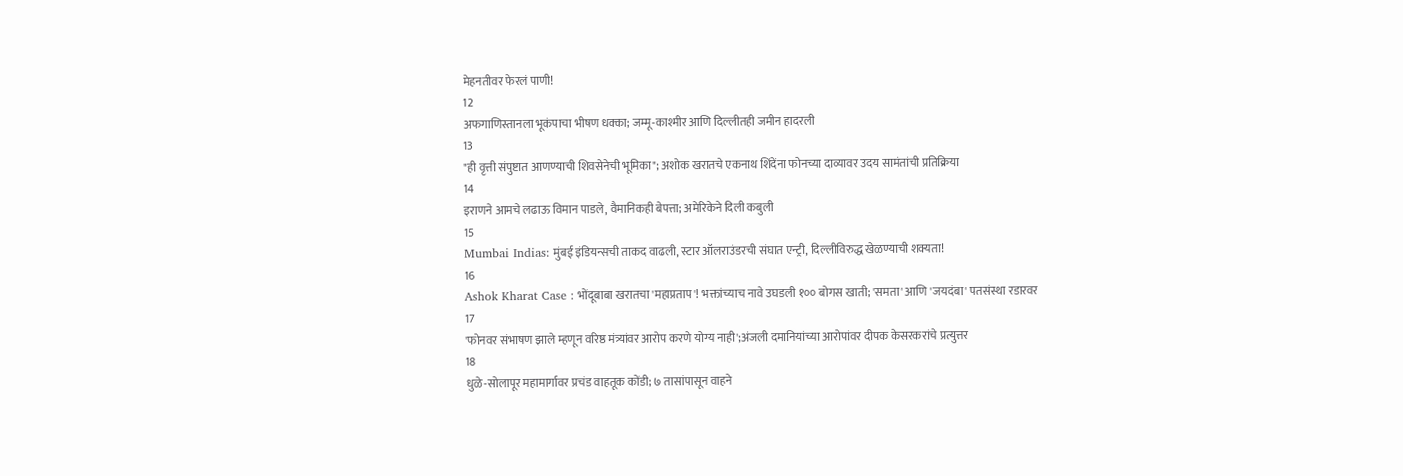मेहनतीवर फेरलं पाणी!
12
अफगाणिस्तानला भूकंपाचा भीषण धक्का; जम्मू-काश्मीर आणि दिल्लीतही जमीन हादरली
13
"ही वृत्ती संपुष्टात आणण्याची शिवसेनेची भूमिका"; अशोक खरातचे एकनाथ शिंदेंना फोनच्या दाव्यावर उदय सामंतांची प्रतिक्रिया
14
इराणने आमचे लढाऊ विमान पाडले, वैमानिकही बेपत्ता; अमेरिकेने दिली कबुली
15
Mumbai Indias: मुंबई इंडियन्सची ताकद वाढली, स्टार ऑलराउंडरची संघात एन्ट्री, दिल्लीविरुद्ध खेळण्याची शक्यता!
16
Ashok Kharat Case : भोंदूबाबा खरातचा 'महाप्रताप'! भक्तांच्याच नावे उघडली १०० बोगस खाती; 'समता' आणि 'जयदंबा' पतसंस्था रडारवर
17
'फोनवर संभाषण झाले म्हणून वरिष्ठ मंत्र्यांवर आरोप करणे योग्य नाही';अंजली दमानियांच्या आरोपांवर दीपक केसरकरांचे प्रत्युत्तर
18
धुळे-सोलापूर महामार्गावर प्रचंड वाहतूक कोंडी; ७ तासांपासून वाहने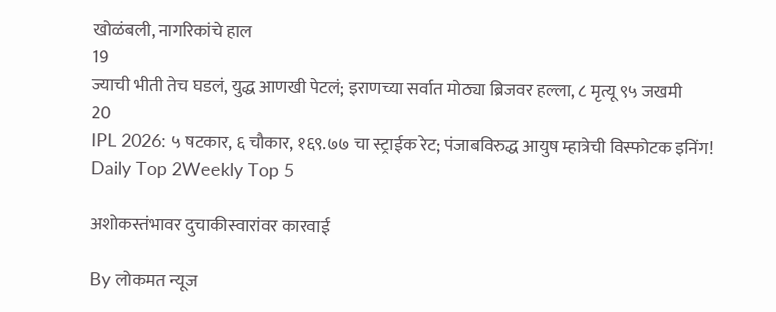खोळंबली, नागरिकांचे हाल
19
ज्याची भीती तेच घडलं, युद्ध आणखी पेटलं; इराणच्या सर्वात मोठ्या ब्रिजवर हल्ला, ८ मृत्यू ९५ जखमी
20
IPL 2026: ५ षटकार, ६ चौकार, १६९.७७ चा स्ट्राईक रेट; पंजाबविरुद्ध आयुष म्हात्रेची विस्फोटक इनिंग!
Daily Top 2Weekly Top 5

अशोकस्तंभावर दुचाकीस्वारांवर कारवाई

By लोकमत न्यूज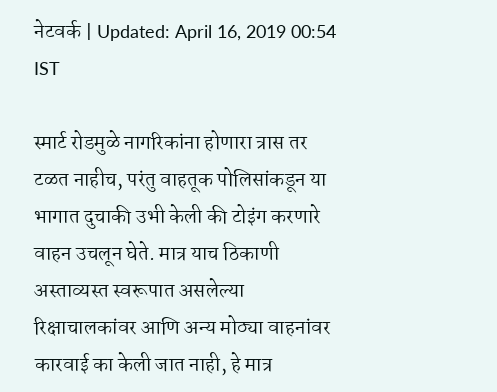नेटवर्क | Updated: April 16, 2019 00:54 IST

स्मार्ट रोडमुळे नागरिकांना होणारा त्रास तर टळत नाहीच, परंतु वाहतूक पोलिसांकडून या भागात दुचाकी उभी केली की टोइंग करणारे वाहन उचलून घेते. मात्र याच ठिकाणी अस्ताव्यस्त स्वरूपात असलेल्या रिक्षाचालकांवर आणि अन्य मोठ्या वाहनांवर कारवाई का केली जात नाही, हे मात्र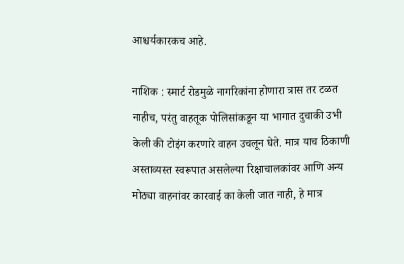आश्चर्यकारकच आहे.

नाशिक : स्मार्ट रोडमुळे नागरिकांना होणारा त्रास तर टळत नाहीच, परंतु वाहतूक पोलिसांकडून या भागात दुचाकी उभी केली की टोइंग करणारे वाहन उचलून घेते. मात्र याच ठिकाणी अस्ताव्यस्त स्वरूपात असलेल्या रिक्षाचालकांवर आणि अन्य मोठ्या वाहनांवर कारवाई का केली जात नाही, हे मात्र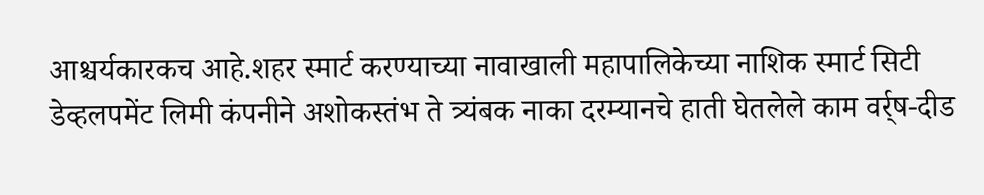आश्चर्यकारकच आहे.शहर स्मार्ट करण्याच्या नावाखाली महापालिकेच्या नाशिक स्मार्ट सिटी डेव्हलपमेंट लिमी कंपनीने अशोकस्तंभ ते त्र्यंबक नाका दरम्यानचे हाती घेतलेले काम वर्र्ष-दीड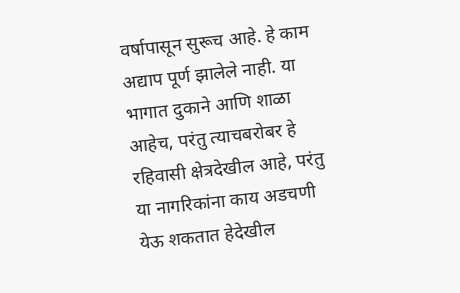वर्षापासून सुरूच आहे. हे काम अद्याप पूर्ण झालेले नाही. या भागात दुकाने आणि शाळा आहेच, परंतु त्याचबरोबर हे रहिवासी क्षेत्रदेखील आहे, परंतु या नागरिकांना काय अडचणी येऊ शकतात हेदेखील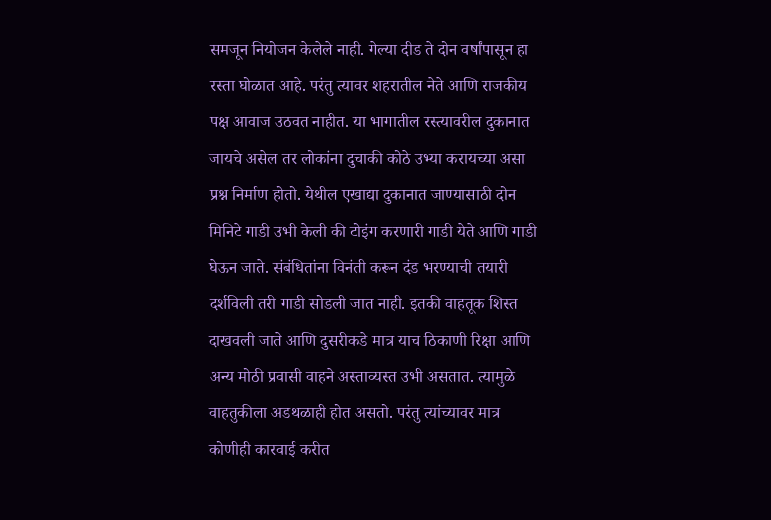समजून नियोजन केलेले नाही. गेल्या दीड ते दोन वर्षांपासून हा रस्ता घोळात आहे. परंतु त्यावर शहरातील नेते आणि राजकीय पक्ष आवाज उठवत नाहीत. या भागातील रस्त्यावरील दुकानात जायचे असेल तर लोकांना दुचाकी कोठे उभ्या करायच्या असा प्रश्न निर्माण होतो. येथील एखाद्या दुकानात जाण्यासाठी दोन मिनिटे गाडी उभी केली की टोइंग करणारी गाडी येते आणि गाडी घेऊन जाते. संबंधितांना विनंती करून दंड भरण्याची तयारी दर्शविली तरी गाडी सोडली जात नाही. इतकी वाहतूक शिस्त दाखवली जाते आणि दुसरीकडे मात्र याच ठिकाणी रिक्षा आणि अन्य मोठी प्रवासी वाहने अस्ताव्यस्त उभी असतात. त्यामुळे वाहतुकीला अडथळाही होत असतो. परंतु त्यांच्यावर मात्र कोणीही कारवाई करीत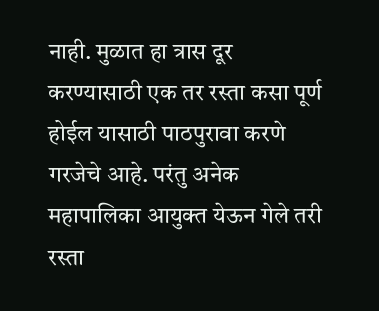नाही. मुळात हा त्रास दूर करण्यासाठी एक तर रस्ता कसा पूर्ण होईल यासाठी पाठपुरावा करणे गरजेचे आहे. परंतु अनेक महापालिका आयुक्त येऊन गेले तरी रस्ता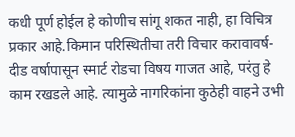कधी पूर्ण होईल हे कोणीच सांगू शकत नाही, हा विचित्र प्रकार आहे.किमान परिस्थितीचा तरी विचार करावावर्ष-दीड वर्षापासून स्मार्ट रोडचा विषय गाजत आहे, परंतु हे काम रखडले आहे. त्यामुळे नागरिकांना कुठेही वाहने उभी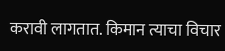करावी लागतात. किमान त्याचा विचार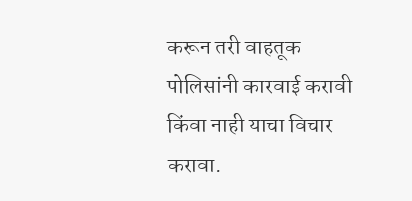करून तरी वाहतूक पोलिसांनी कारवाई करावी किंवा नाही याचा विचार करावा.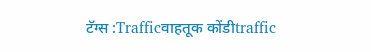टॅग्स :Trafficवाहतूक कोंडीtraffic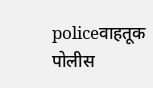policeवाहतूक पोलीस